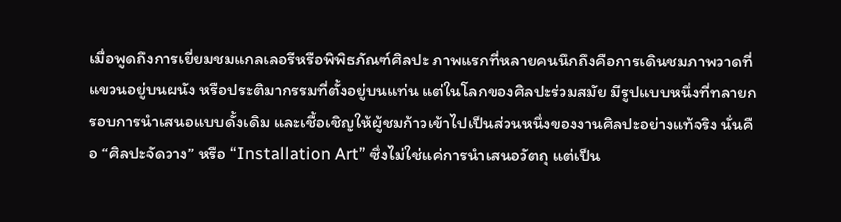เมื่อพูดถึงการเยี่ยมชมแกลเลอรีหรือพิพิธภัณฑ์ศิลปะ ภาพแรกที่หลายคนนึกถึงคือการเดินชมภาพวาดที่แขวนอยู่บนผนัง หรือประติมากรรมที่ตั้งอยู่บนแท่น แต่ในโลกของศิลปะร่วมสมัย มีรูปแบบหนึ่งที่ทลายกรอบการนำเสนอแบบดั้งเดิม และเชื้อเชิญให้ผู้ชมก้าวเข้าไปเป็นส่วนหนึ่งของงานศิลปะอย่างแท้จริง นั่นคือ “ศิลปะจัดวาง” หรือ “Installation Art” ซึ่งไม่ใช่แค่การนำเสนอวัตถุ แต่เป็น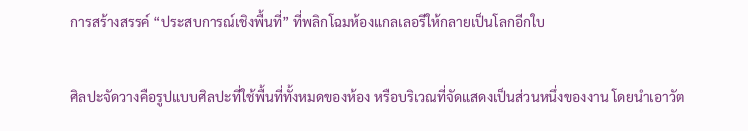การสร้างสรรค์ “ประสบการณ์เชิงพื้นที่” ที่พลิกโฉมห้องแกลเลอรีให้กลายเป็นโลกอีกใบ

ศิลปะจัดวางคือรูปแบบศิลปะที่ใช้พื้นที่ทั้งหมดของห้อง หรือบริเวณที่จัดแสดงเป็นส่วนหนึ่งของงาน โดยนำเอาวัต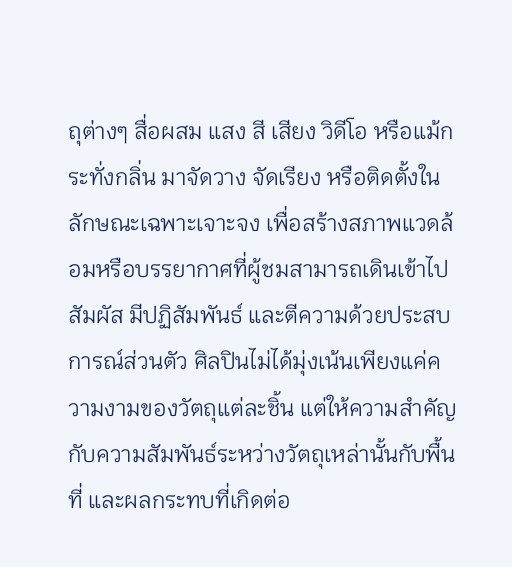ถุต่างๆ สื่อผสม แสง สี เสียง วิดีโอ หรือแม้กระทั่งกลิ่น มาจัดวาง จัดเรียง หรือติดตั้งในลักษณะเฉพาะเจาะจง เพื่อสร้างสภาพแวดล้อมหรือบรรยากาศที่ผู้ชมสามารถเดินเข้าไปสัมผัส มีปฏิสัมพันธ์ และตีความด้วยประสบการณ์ส่วนตัว ศิลปินไม่ได้มุ่งเน้นเพียงแค่ความงามของวัตถุแต่ละชิ้น แต่ให้ความสำคัญกับความสัมพันธ์ระหว่างวัตถุเหล่านั้นกับพื้นที่ และผลกระทบที่เกิดต่อ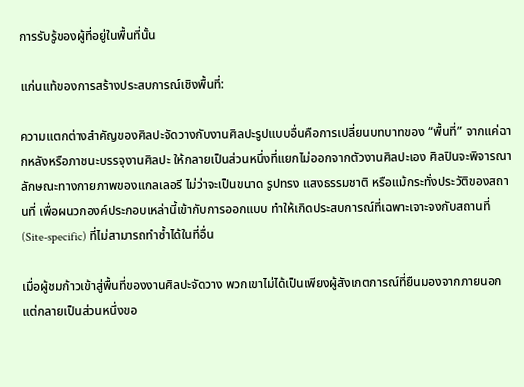การรับรู้ของผู้ที่อยู่ในพื้นที่นั้น

แก่นแท้ของการสร้างประสบการณ์เชิงพื้นที่:

ความแตกต่างสำคัญของศิลปะจัดวางกับงานศิลปะรูปแบบอื่นคือการเปลี่ยนบทบาทของ “พื้นที่” จากแค่ฉากหลังหรือภาชนะบรรจุงานศิลปะ ให้กลายเป็นส่วนหนึ่งที่แยกไม่ออกจากตัวงานศิลปะเอง ศิลปินจะพิจารณาลักษณะทางกายภาพของแกลเลอรี ไม่ว่าจะเป็นขนาด รูปทรง แสงธรรมชาติ หรือแม้กระทั่งประวัติของสถานที่ เพื่อผนวกองค์ประกอบเหล่านี้เข้ากับการออกแบบ ทำให้เกิดประสบการณ์ที่เฉพาะเจาะจงกับสถานที่ (Site-specific) ที่ไม่สามารถทำซ้ำได้ในที่อื่น

เมื่อผู้ชมก้าวเข้าสู่พื้นที่ของงานศิลปะจัดวาง พวกเขาไม่ได้เป็นเพียงผู้สังเกตการณ์ที่ยืนมองจากภายนอก แต่กลายเป็นส่วนหนึ่งขอ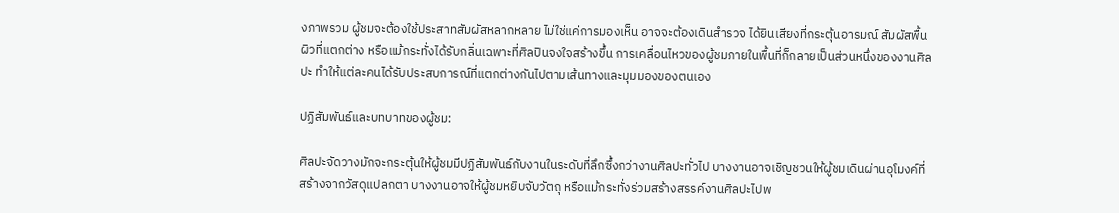งภาพรวม ผู้ชมจะต้องใช้ประสาทสัมผัสหลากหลาย ไม่ใช่แค่การมองเห็น อาจจะต้องเดินสำรวจ ได้ยินเสียงที่กระตุ้นอารมณ์ สัมผัสพื้นผิวที่แตกต่าง หรือแม้กระทั่งได้รับกลิ่นเฉพาะที่ศิลปินจงใจสร้างขึ้น การเคลื่อนไหวของผู้ชมภายในพื้นที่ก็กลายเป็นส่วนหนึ่งของงานศิลปะ ทำให้แต่ละคนได้รับประสบการณ์ที่แตกต่างกันไปตามเส้นทางและมุมมองของตนเอง

ปฏิสัมพันธ์และบทบาทของผู้ชม:

ศิลปะจัดวางมักจะกระตุ้นให้ผู้ชมมีปฏิสัมพันธ์กับงานในระดับที่ลึกซึ้งกว่างานศิลปะทั่วไป บางงานอาจเชิญชวนให้ผู้ชมเดินผ่านอุโมงค์ที่สร้างจากวัสดุแปลกตา บางงานอาจให้ผู้ชมหยิบจับวัตถุ หรือแม้กระทั่งร่วมสร้างสรรค์งานศิลปะไปพ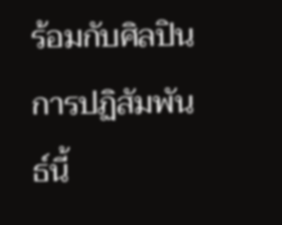ร้อมกับศิลปิน การปฏิสัมพันธ์นี้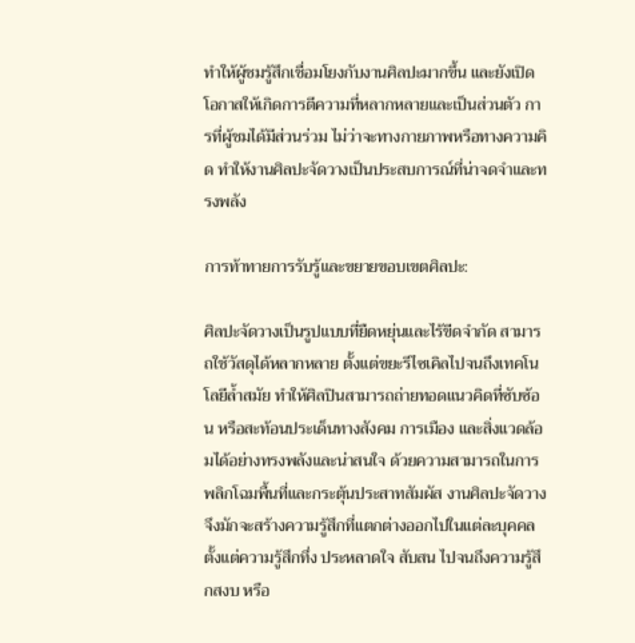ทำให้ผู้ชมรู้สึกเชื่อมโยงกับงานศิลปะมากขึ้น และยังเปิดโอกาสให้เกิดการตีความที่หลากหลายและเป็นส่วนตัว การที่ผู้ชมได้มีส่วนร่วม ไม่ว่าจะทางกายภาพหรือทางความคิด ทำให้งานศิลปะจัดวางเป็นประสบการณ์ที่น่าจดจำและทรงพลัง

การท้าทายการรับรู้และขยายขอบเขตศิลปะ:

ศิลปะจัดวางเป็นรูปแบบที่ยืดหยุ่นและไร้ขีดจำกัด สามารถใช้วัสดุได้หลากหลาย ตั้งแต่ขยะรีไซเคิลไปจนถึงเทคโนโลยีล้ำสมัย ทำให้ศิลปินสามารถถ่ายทอดแนวคิดที่ซับซ้อน หรือสะท้อนประเด็นทางสังคม การเมือง และสิ่งแวดล้อมได้อย่างทรงพลังและน่าสนใจ ด้วยความสามารถในการพลิกโฉมพื้นที่และกระตุ้นประสาทสัมผัส งานศิลปะจัดวางจึงมักจะสร้างความรู้สึกที่แตกต่างออกไปในแต่ละบุคคล ตั้งแต่ความรู้สึกทึ่ง ประหลาดใจ สับสน ไปจนถึงความรู้สึกสงบ หรือ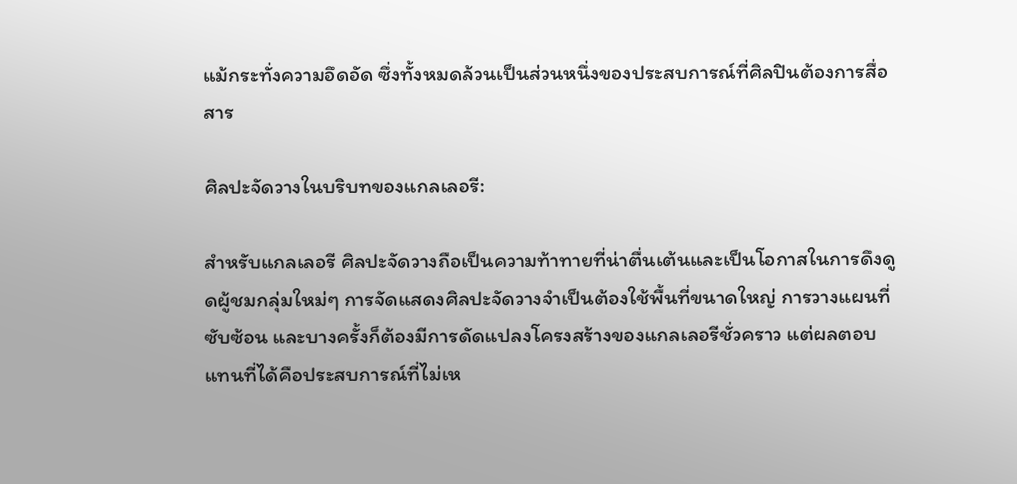แม้กระทั่งความอึดอัด ซึ่งทั้งหมดล้วนเป็นส่วนหนึ่งของประสบการณ์ที่ศิลปินต้องการสื่อสาร

ศิลปะจัดวางในบริบทของแกลเลอรี:

สำหรับแกลเลอรี ศิลปะจัดวางถือเป็นความท้าทายที่น่าตื่นเต้นและเป็นโอกาสในการดึงดูดผู้ชมกลุ่มใหม่ๆ การจัดแสดงศิลปะจัดวางจำเป็นต้องใช้พื้นที่ขนาดใหญ่ การวางแผนที่ซับซ้อน และบางครั้งก็ต้องมีการดัดแปลงโครงสร้างของแกลเลอรีชั่วคราว แต่ผลตอบแทนที่ได้คือประสบการณ์ที่ไม่เห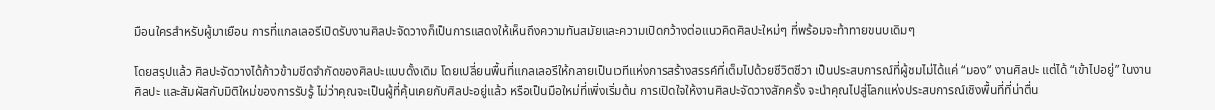มือนใครสำหรับผู้มาเยือน การที่แกลเลอรีเปิดรับงานศิลปะจัดวางก็เป็นการแสดงให้เห็นถึงความทันสมัยและความเปิดกว้างต่อแนวคิดศิลปะใหม่ๆ ที่พร้อมจะท้าทายขนบเดิมๆ

โดยสรุปแล้ว ศิลปะจัดวางได้ก้าวข้ามขีดจำกัดของศิลปะแบบดั้งเดิม โดยเปลี่ยนพื้นที่แกลเลอรีให้กลายเป็นเวทีแห่งการสร้างสรรค์ที่เต็มไปด้วยชีวิตชีวา เป็นประสบการณ์ที่ผู้ชมไม่ได้แค่ “มอง” งานศิลปะ แต่ได้ “เข้าไปอยู่” ในงานศิลปะ และสัมผัสกับมิติใหม่ของการรับรู้ ไม่ว่าคุณจะเป็นผู้ที่คุ้นเคยกับศิลปะอยู่แล้ว หรือเป็นมือใหม่ที่เพิ่งเริ่มต้น การเปิดใจให้งานศิลปะจัดวางสักครั้ง จะนำคุณไปสู่โลกแห่งประสบการณ์เชิงพื้นที่ที่น่าตื่น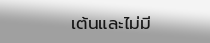เต้นและไม่มี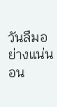วันลืมอย่างแน่นอน